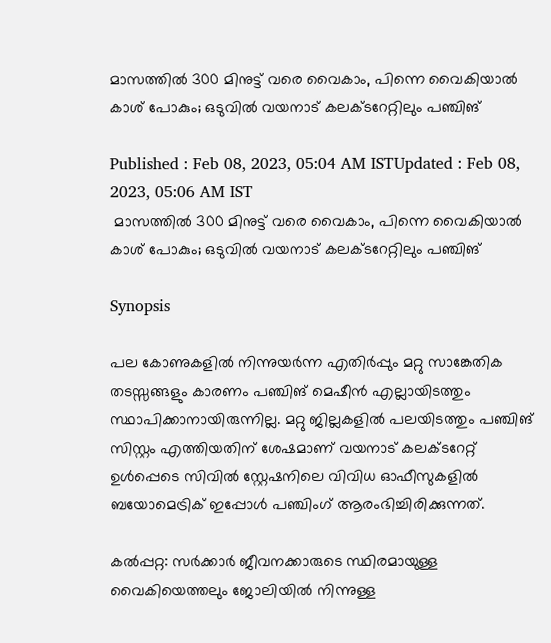മാസത്തില്‍ 300 മിനുട്ട് വരെ വൈകാം, പിന്നെ വൈകിയാല്‍ കാശ് പോകും; ഒടുവില്‍ വയനാട് കലക്ടറേറ്റിലും പഞ്ചിങ്

Published : Feb 08, 2023, 05:04 AM ISTUpdated : Feb 08, 2023, 05:06 AM IST
 മാസത്തില്‍ 300 മിനുട്ട് വരെ വൈകാം, പിന്നെ വൈകിയാല്‍ കാശ് പോകും; ഒടുവില്‍ വയനാട് കലക്ടറേറ്റിലും പഞ്ചിങ്

Synopsis

പല കോണുകളില്‍ നിന്നുയര്‍ന്ന എതിര്‍പ്പും മറ്റു സാങ്കേതിക തടസ്സങ്ങളും കാരണം പഞ്ചിങ് മെഷീന്‍ എല്ലായിടത്തും സ്ഥാപിക്കാനായിരുന്നില്ല. മറ്റു ജില്ലകളില്‍ പലയിടത്തും പഞ്ചിങ് സിസ്റ്റം എത്തിയതിന് ശേഷമാണ് വയനാട് കലക്ടറേറ്റ് ഉള്‍പ്പെടെ സിവില്‍ സ്റ്റേഷനിലെ വിവിധ ഓഫീസുകളില്‍ ബയോമെട്രിക് ഇപ്പോള്‍ പഞ്ചിംഗ് ആരംഭിച്ചിരിക്കുന്നത്.

കല്‍പ്പറ്റ: സര്‍ക്കാര്‍ ജീവനക്കാരുടെ സ്ഥിരമായുള്ള വൈകിയെത്തലും ജോലിയില്‍ നിന്നുള്ള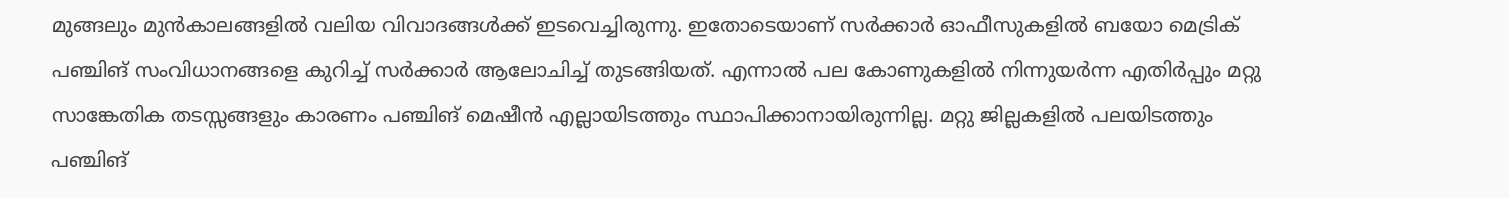മുങ്ങലും മുന്‍കാലങ്ങളില്‍ വലിയ വിവാദങ്ങള്‍ക്ക് ഇടവെച്ചിരുന്നു. ഇതോടെയാണ് സര്‍ക്കാര്‍ ഓഫീസുകളില്‍ ബയോ മെട്രിക് പഞ്ചിങ് സംവിധാനങ്ങളെ കുറിച്ച് സര്‍ക്കാര്‍ ആലോചിച്ച് തുടങ്ങിയത്. എന്നാല്‍ പല കോണുകളില്‍ നിന്നുയര്‍ന്ന എതിര്‍പ്പും മറ്റു സാങ്കേതിക തടസ്സങ്ങളും കാരണം പഞ്ചിങ് മെഷീന്‍ എല്ലായിടത്തും സ്ഥാപിക്കാനായിരുന്നില്ല. മറ്റു ജില്ലകളില്‍ പലയിടത്തും പഞ്ചിങ്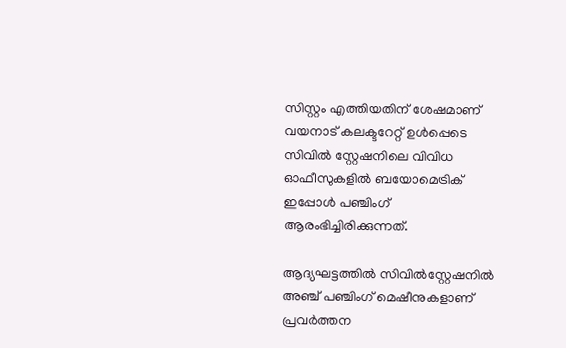സിസ്റ്റം എത്തിയതിന് ശേഷമാണ് വയനാട് കലക്ടറേറ്റ് ഉള്‍പ്പെടെ സിവില്‍ സ്റ്റേഷനിലെ വിവിധ ഓഫീസുകളില്‍ ബയോമെട്രിക് ഇപ്പോള്‍ പഞ്ചിംഗ് ആരംഭിച്ചിരിക്കുന്നത്.

ആദ്യഘട്ടത്തില്‍ സിവില്‍സ്റ്റേഷനില്‍ അഞ്ച് പഞ്ചിംഗ് മെഷീനുകളാണ് പ്രവര്‍ത്തന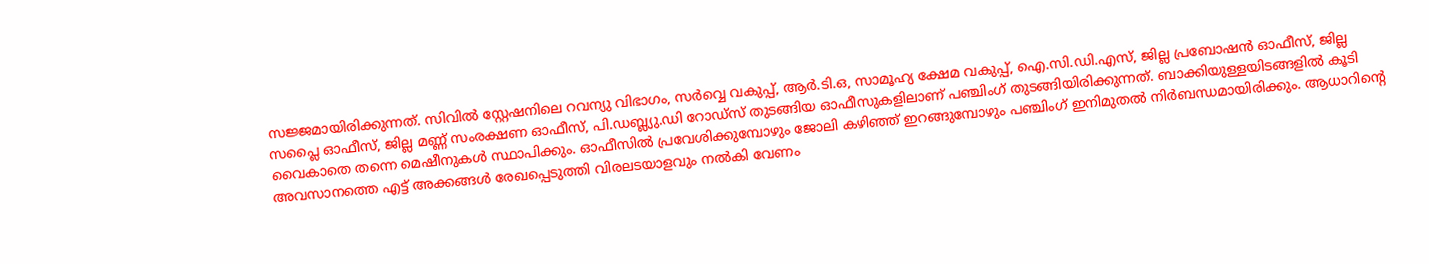സജ്ജമായിരിക്കുന്നത്. സിവില്‍ സ്റ്റേഷനിലെ റവന്യു വിഭാഗം, സര്‍വ്വെ വകുപ്പ്, ആര്‍.ടി.ഒ, സാമൂഹ്യ ക്ഷേമ വകുപ്പ്, ഐ.സി.ഡി.എസ്, ജില്ല പ്രബോഷന്‍ ഓഫീസ്, ജില്ല സപ്ലൈ ഓഫീസ്, ജില്ല മണ്ണ് സംരക്ഷണ ഓഫീസ്, പി.ഡബ്ല്യു.ഡി റോഡ്സ് തുടങ്ങിയ ഓഫീസുകളിലാണ് പഞ്ചിംഗ് തുടങ്ങിയിരിക്കുന്നത്. ബാക്കിയുള്ളയിടങ്ങളില്‍ കൂടി വൈകാതെ തന്നെ മെഷീനുകള്‍ സ്ഥാപിക്കും. ഓഫീസില്‍ പ്രവേശിക്കുമ്പോഴും ജോലി കഴിഞ്ഞ് ഇറങ്ങുമ്പോഴും പഞ്ചിംഗ് ഇനിമുതല്‍ നിര്‍ബന്ധമായിരിക്കും. ആധാറിന്റെ അവസാനത്തെ എട്ട് അക്കങ്ങള്‍ രേഖപ്പെടുത്തി വിരലടയാളവും നല്‍കി വേണം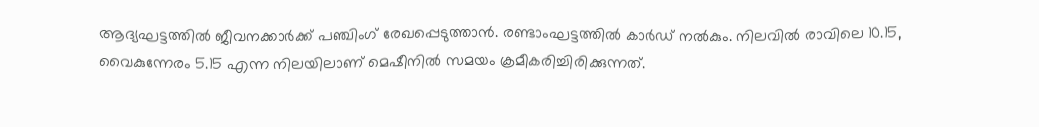ആദ്യഘട്ടത്തില്‍ ജീവനക്കാര്‍ക്ക് പഞ്ചിംഗ് രേഖപ്പെടുത്താന്‍. രണ്ടാംഘട്ടത്തില്‍ കാര്‍ഡ് നല്‍കും. നിലവില്‍ രാവിലെ 10.15, വൈകുന്നേരം 5.15 എന്ന നിലയിലാണ് മെഷീനില്‍ സമയം ക്രമീകരിച്ചിരിക്കുന്നത്.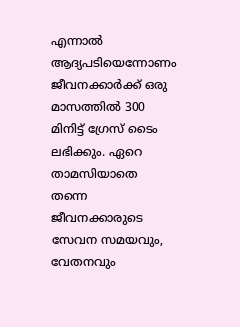എന്നാല്‍ ആദ്യപടിയെന്നോണം ജീവനക്കാര്‍ക്ക് ഒരു മാസത്തില്‍ 300 മിനിട്ട് ഗ്രേസ് ടൈം ലഭിക്കും. ഏറെ താമസിയാതെ തന്നെ ജീവനക്കാരുടെ സേവന സമയവും, വേതനവും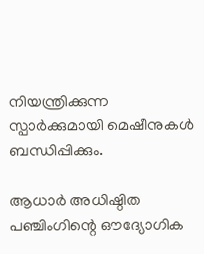നിയന്ത്രിക്കുന്ന സ്പാര്‍ക്കുമായി മെഷീനുകള്‍ ബന്ധിപ്പിക്കും.

ആധാര്‍ അധിഷ്ഠിത പഞ്ചിംഗിന്റെ ഔദ്യോഗിക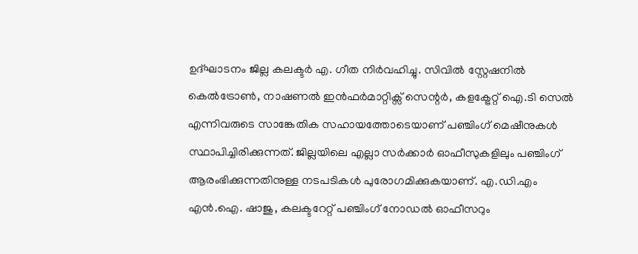ഉദ്ഘാടനം ജില്ല കലക്ടര്‍ എ. ഗീത നിര്‍വഹിച്ചു. സിവില്‍ സ്റ്റേഷനില്‍ കെല്‍ട്രോണ്‍, നാഷണല്‍ ഇന്‍ഫര്‍മാറ്റിക്സ് സെന്റര്‍, കളക്ട്രേറ്റ് ഐ.ടി സെല്‍ എന്നിവരുടെ സാങ്കേതിക സഹായത്തോടെയാണ് പഞ്ചിംഗ് മെഷീനുകള്‍ സ്ഥാപിച്ചിരിക്കുന്നത്. ജില്ലയിലെ എല്ലാ സര്‍ക്കാര്‍ ഓഫീസുകളിലും പഞ്ചിംഗ് ആരംഭിക്കുന്നതിനുള്ള നടപടികള്‍ പുരോഗമിക്കുകയാണ്. എ.ഡി.എം എന്‍.ഐ. ഷാജു, കലക്ടറേറ്റ് പഞ്ചിംഗ് നോഡല്‍ ഓഫീസറും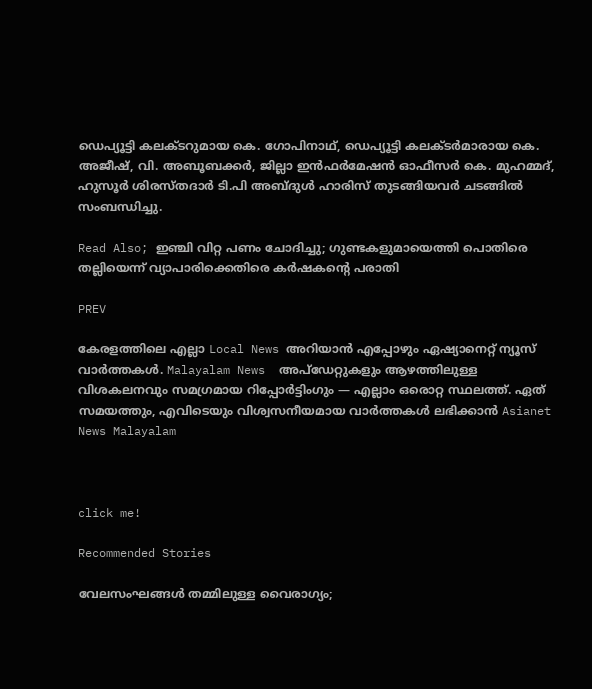ഡെപ്യൂട്ടി കലക്ടറുമായ കെ. ഗോപിനാഥ്, ഡെപ്യൂട്ടി കലക്ടര്‍മാരായ കെ. അജീഷ്, വി. അബൂബക്കര്‍, ജില്ലാ ഇന്‍ഫര്‍മേഷന്‍ ഓഫീസര്‍ കെ. മുഹമ്മദ്, ഹുസൂര്‍ ശിരസ്തദാര്‍ ടി.പി അബ്ദുള്‍ ഹാരിസ് തുടങ്ങിയവര്‍ ചടങ്ങില്‍ സംബന്ധിച്ചു.

Read Also; ഇഞ്ചി വിറ്റ പണം ചോദിച്ചു; ഗുണ്ടകളുമായെത്തി പൊതിരെ തല്ലിയെന്ന് വ്യാപാരിക്കെതിരെ കര്‍ഷകന്റെ പരാതി

PREV

കേരളത്തിലെ എല്ലാ Local News അറിയാൻ എപ്പോഴും ഏഷ്യാനെറ്റ് ന്യൂസ് വാർത്തകൾ. Malayalam News  അപ്‌ഡേറ്റുകളും ആഴത്തിലുള്ള വിശകലനവും സമഗ്രമായ റിപ്പോർട്ടിംഗും — എല്ലാം ഒരൊറ്റ സ്ഥലത്ത്. ഏത് സമയത്തും, എവിടെയും വിശ്വസനീയമായ വാർത്തകൾ ലഭിക്കാൻ Asianet News Malayalam



click me!

Recommended Stories

വേലസംഘങ്ങൾ തമ്മിലുള്ള വൈരാഗ്യം;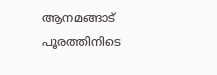ആനമങ്ങാട് പൂരത്തിനിടെ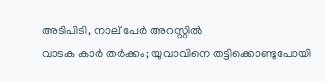അടിപിടി, നാല് പേര്‍ അറസ്റ്റില്‍
വാടക കാർ തർക്കം; യുവാവിനെ തട്ടിക്കൊണ്ടുപോയി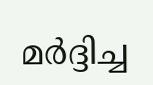മർദ്ദിച്ച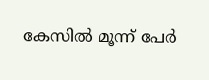കേസിൽ മൂന്ന് പേർ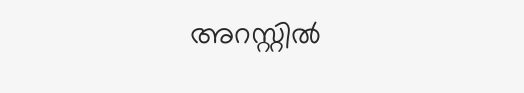അറസ്റ്റിൽ